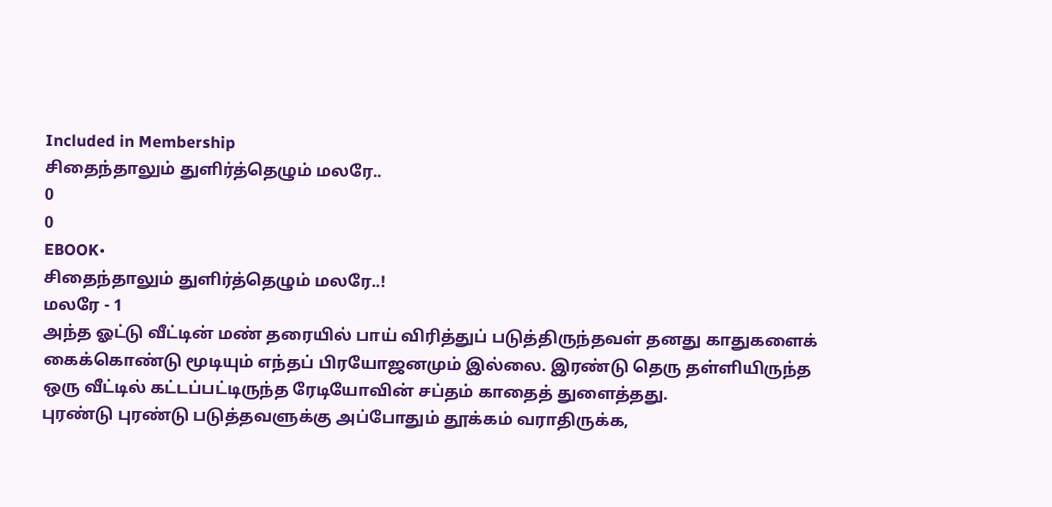Included in Membership
சிதைந்தாலும் துளிர்த்தெழும் மலரே..
0
0
EBOOK•
சிதைந்தாலும் துளிர்த்தெழும் மலரே..!
மலரே - 1
அந்த ஓட்டு வீட்டின் மண் தரையில் பாய் விரித்துப் படுத்திருந்தவள் தனது காதுகளைக் கைக்கொண்டு மூடியும் எந்தப் பிரயோஜனமும் இல்லை. இரண்டு தெரு தள்ளியிருந்த ஒரு வீட்டில் கட்டப்பட்டிருந்த ரேடியோவின் சப்தம் காதைத் துளைத்தது.
புரண்டு புரண்டு படுத்தவளுக்கு அப்போதும் தூக்கம் வராதிருக்க,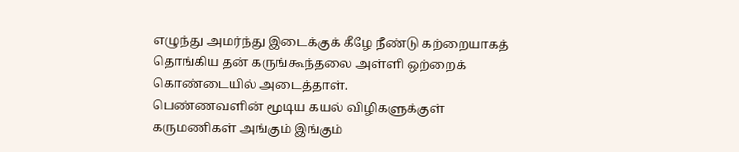எழுந்து அமர்ந்து இடைக்குக் கீழே நீண்டு கற்றையாகத் தொங்கிய தன் கருங்கூந்தலை அள்ளி ஒற்றைக் கொண்டையில் அடைத்தாள்.
பெண்ணவளின் மூடிய கயல் விழிகளுக்குள் கருமணிகள் அங்கும் இங்கும்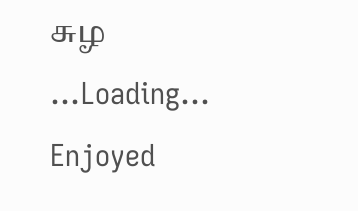சுழ
...Loading...
Enjoyed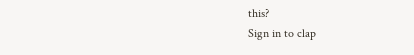this?
Sign in to clap